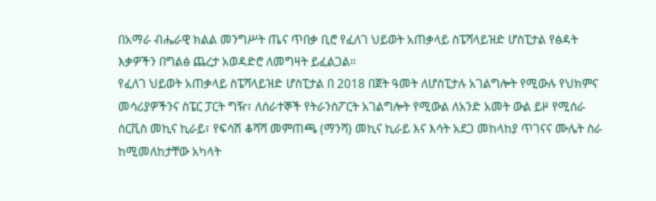በአማራ ብሔራዊ ክልል መንግሥት ጤና ጥበቃ ቢሮ የፈለገ ህይወት አጠቃላይ ስፔሻላይዝድ ሆስፒታል የፅዳት እቃዎችን በግልፅ ጨረታ አወዳድሮ ለመግዛት ይፈልጋል።
የፈለገ ህይወት አጠቃላይ ስፔሻላይዝድ ሆስፒታል በ 2018 በጀት ዓመት ለሆስፒታሉ አገልግሎት የሚውሉ የህክምና መሳሪያዎችንና ስፔር ፓርት ግዥ፣ ለሰራተኞች የትራንስፖርት አገልግሎት የሚውል ለአንድ አመት ውል ይዞ የሚሰራ ሰርቪስ መኪና ኪራይ፣ የፍሳሽ ቆሻሻ መምጠጫ (ማንሻ) መኪና ኪራይ እና እሳት አደጋ መከላከያ ጥገናና ሙሌት ስራ ከሚመለከታቸው አካላት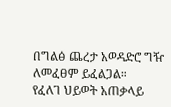በግልፅ ጨረታ አወዳድሮ ግዥ ለመፈፀም ይፈልጋል።
የፈለገ ህይወት አጠቃላይ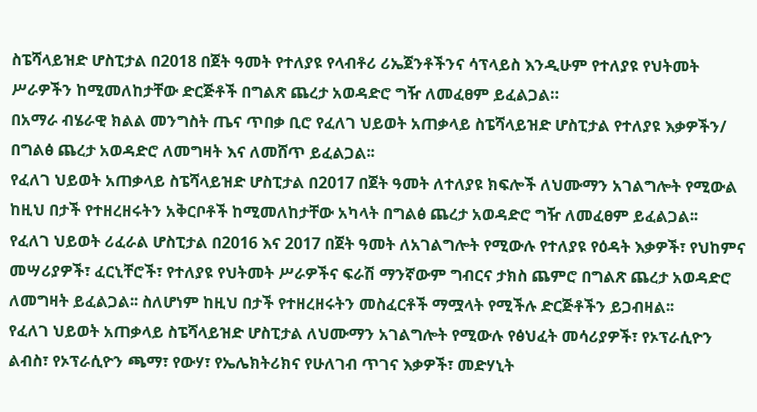ስፔሻላይዝድ ሆስፒታል በ2018 በጀት ዓመት የተለያዩ የላብቶሪ ሪኤጀንቶችንና ሳፕላይስ እንዲሁም የተለያዩ የህትመት ሥራዎችን ከሚመለከታቸው ድርጅቶች በግልጽ ጨረታ አወዳድሮ ግዥ ለመፈፀም ይፈልጋል።
በአማራ ብሄራዊ ክልል መንግስት ጤና ጥበቃ ቢሮ የፈለገ ህይወት አጠቃላይ ስፔሻላይዝድ ሆስፒታል የተለያዩ እቃዎችን/ በግልፅ ጨረታ አወዳድሮ ለመግዛት እና ለመሸጥ ይፈልጋል፡፡
የፈለገ ህይወት አጠቃላይ ስፔሻላይዝድ ሆስፒታል በ2017 በጀት ዓመት ለተለያዩ ክፍሎች ለህሙማን አገልግሎት የሚውል ከዚህ በታች የተዘረዘሩትን አቅርቦቶች ከሚመለከታቸው አካላት በግልፅ ጨረታ አወዳድሮ ግዥ ለመፈፀም ይፈልጋል፡፡
የፈለገ ህይወት ሪፈራል ሆስፒታል በ2016 እና 2017 በጀት ዓመት ለአገልግሎት የሚውሉ የተለያዩ የዕዳት እቃዎች፣ የህከምና መሣሪያዎች፣ ፈርኒቸሮች፣ የተለያዩ የህትመት ሥራዎችና ፍራሽ ማንኛውም ግብርና ታክስ ጨምሮ በግልጽ ጨረታ አወዳድሮ ለመግዛት ይፈልጋል፡፡ ስለሆነም ከዚህ በታች የተዘረዘሩትን መስፈርቶች ማሟላት የሚችሉ ድርጅቶችን ይጋብዛል፡፡
የፈለገ ህይወት አጠቃላይ ስፔሻላይዝድ ሆስፒታል ለህሙማን አገልግሎት የሚውሉ የፅህፈት መሳሪያዎች፣ የኦፕራሲዮን ልብስ፣ የኦፕራሲዮን ጫማ፣ የውሃ፣ የኤሌክትሪክና የሁለገብ ጥገና እቃዎች፣ መድሃኒት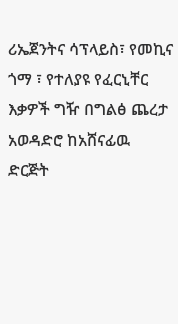ሪኤጀንትና ሳፕላይስ፣ የመኪና ጎማ ፣ የተለያዩ የፈርኒቸር እቃዎች ግዥ በግልፅ ጨረታ አወዳድሮ ከአሸናፊዉ ድርጅት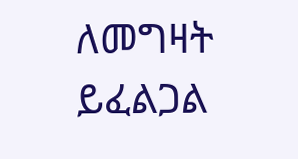ለመግዛት ይፈልጋል